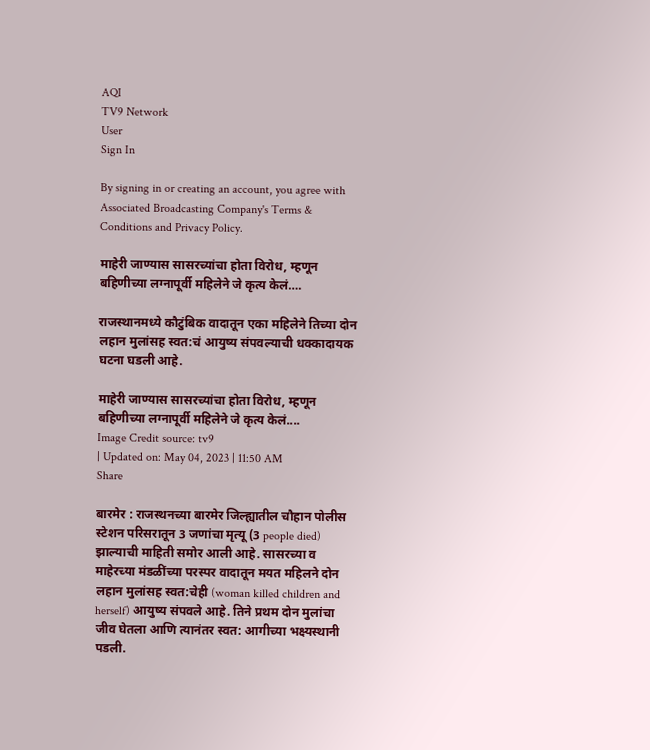AQI
TV9 Network
User
Sign In

By signing in or creating an account, you agree with Associated Broadcasting Company's Terms & Conditions and Privacy Policy.

माहेरी जाण्यास सासरच्यांचा होता विरोध, म्हणून बहिणीच्या लग्नापूर्वी महिलेने जे कृत्य केलं….

राजस्थानमध्ये कौटुंबिक वादातून एका महिलेने तिच्या दोन लहान मुलांसह स्वत:चं आयुष्य संपवल्याची धक्कादायक घटना घडली आहे.

माहेरी जाण्यास सासरच्यांचा होता विरोध, म्हणून बहिणीच्या लग्नापूर्वी महिलेने जे कृत्य केलं....
Image Credit source: tv9
| Updated on: May 04, 2023 | 11:50 AM
Share

बारमेर : राजस्थनच्या बारमेर जिल्ह्यातील चौहान पोलीस स्टेशन परिसरातून 3 जणांचा मृत्यू (3 people died) झाल्याची माहिती समोर आली आहे. सासरच्या व माहेरच्या मंडळींच्या परस्पर वादातून मयत महिलने दोन लहान मुलांसह स्वत:चेही (woman killed children and herself) आयुष्य संपवले आहे. तिने प्रथम दोन मुलांचा जीव घेतला आणि त्यानंतर स्वत: आगीच्या भक्ष्यस्थानी पडली.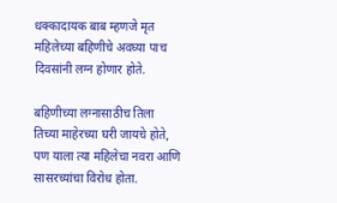धक्कादायक बाब म्हणजे मृत महिलेच्या बहिणीचे अवघ्या पाच दिवसांनी लग्न होणार होते.

बहिणीच्या लग्नासाठीच तिला तिच्या माहेरच्या घरी जायचे होते, पण याला त्या महिलेचा नवरा आणि सासरच्यांचा विरोध होता.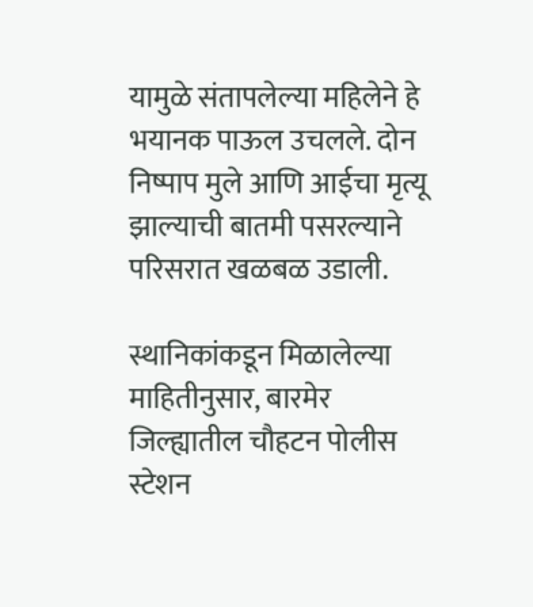यामुळे संतापलेल्या महिलेने हे भयानक पाऊल उचलले. दोन निष्पाप मुले आणि आईचा मृत्यू झाल्याची बातमी पसरल्याने परिसरात खळबळ उडाली.

स्थानिकांकडून मिळालेल्या माहितीनुसार, बारमेर जिल्ह्यातील चौहटन पोलीस स्टेशन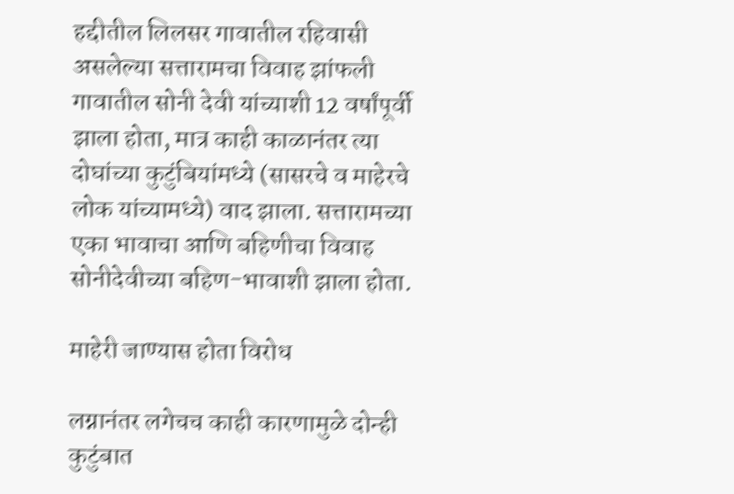हद्दीतील लिलसर गावातील रहिवासी असलेल्या सत्तारामचा विवाह झांफली गावातील सोनी देवी यांच्याशी 12 वर्षांपूर्वी झाला होता, मात्र काही काळानंतर त्या दोघांच्या कुटुंबियांमध्ये (सासरचे व माहेरचे लोक यांच्यामध्ये) वाद झाला. सत्तारामच्या एका भावाचा आणि बहिणीचा विवाह सोनीदेवीच्या बहिण-भावाशी झाला होता.

माहेरी जाण्यास होता विरोध

लग्नानंतर लगेचच काही कारणामुळे दोन्ही कुटुंबात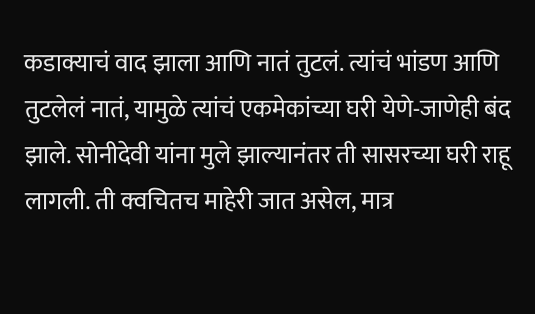कडाक्याचं वाद झाला आणि नातं तुटलं. त्यांचं भांडण आणि तुटलेलं नातं, यामुळे त्यांचं एकमेकांच्या घरी येणे-जाणेही बंद झाले. सोनीदेवी यांना मुले झाल्यानंतर ती सासरच्या घरी राहू लागली. ती क्वचितच माहेरी जात असेल, मात्र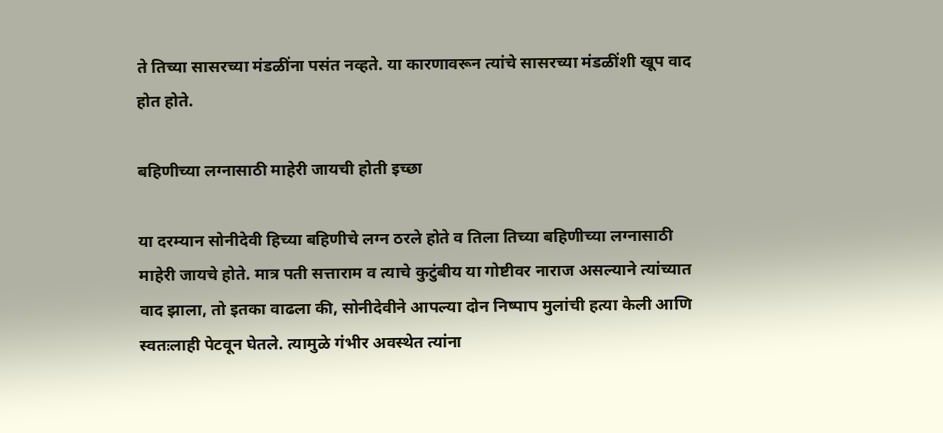ते तिच्या सासरच्या मंडळींना पसंत नव्हते. या कारणावरून त्यांचे सासरच्या मंडळींशी खूप वाद होत होते.

बहिणीच्या लग्नासाठी माहेरी जायची होती इच्छा

या दरम्यान सोनीदेवी हिच्या बहिणीचे लग्न ठरले होते व तिला तिच्या बहिणीच्या लग्नासाठी माहेरी जायचे होते. मात्र पती सत्ताराम व त्याचे कुटुंबीय या गोष्टीवर नाराज असल्याने त्यांच्यात वाद झाला, तो इतका वाढला की, सोनीदेवीने आपल्या दोन निष्पाप मुलांची हत्या केली आणि स्वतःलाही पेटवून घेतले. त्यामुळे गंभीर अवस्थेत त्यांना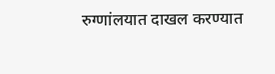रुग्णांलयात दाखल करण्यात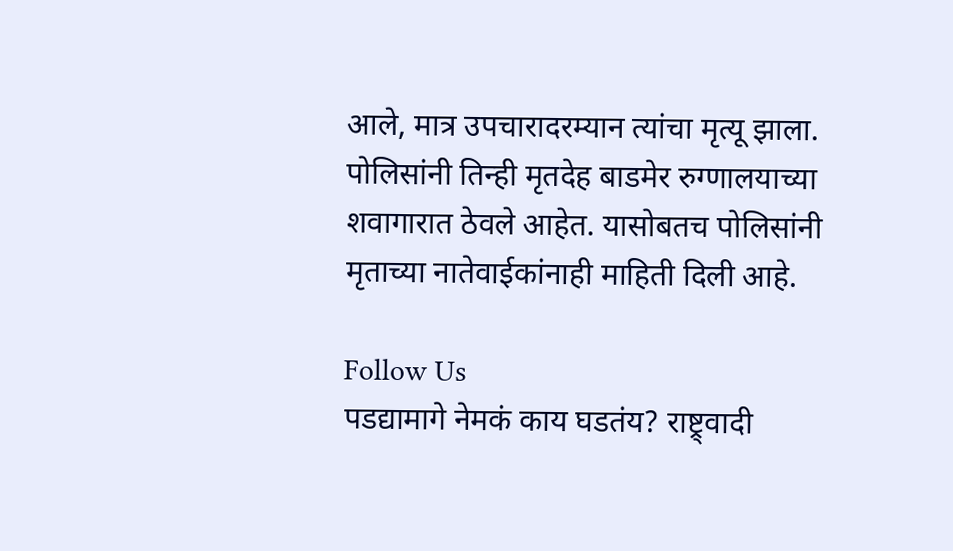आले, मात्र उपचारादरम्यान त्यांचा मृत्यू झाला. पोलिसांनी तिन्ही मृतदेह बाडमेर रुग्णालयाच्या शवागारात ठेवले आहेत. यासोबतच पोलिसांनी मृताच्या नातेवाईकांनाही माहिती दिली आहे.

Follow Us
पडद्यामागे नेमकं काय घडतंय? राष्ट्र्वादी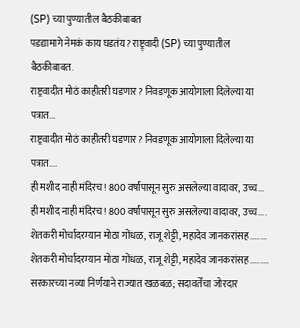(SP) च्या पुण्यातील बैठकीबाबत
पडद्यामागे नेमकं काय घडतंय? राष्ट्र्वादी (SP) च्या पुण्यातील बैठकीबाबत.
राष्ट्रवादीत मोठं काहीतरी घडणार? निवडणूक आयोगाला दिलेल्या या पत्रात...
राष्ट्रवादीत मोठं काहीतरी घडणार? निवडणूक आयोगाला दिलेल्या या पत्रात....
ही मशीद नाही मंदिरच! 800 वर्षांपासून सुरु असलेल्या वादावर, उच्च...
ही मशीद नाही मंदिरच! 800 वर्षांपासून सुरु असलेल्या वादावर, उच्च....
शेतकरी मोर्चादरम्यान मोठा गोंधळ, राजू शेट्टी, महादेव जानकरांसह........
शेतकरी मोर्चादरम्यान मोठा गोंधळ, राजू शेट्टी, महादेव जानकरांसह.........
सरकारच्या नव्या निर्णयाने राज्यात खळबळ; सदावर्तेंचा जोरदार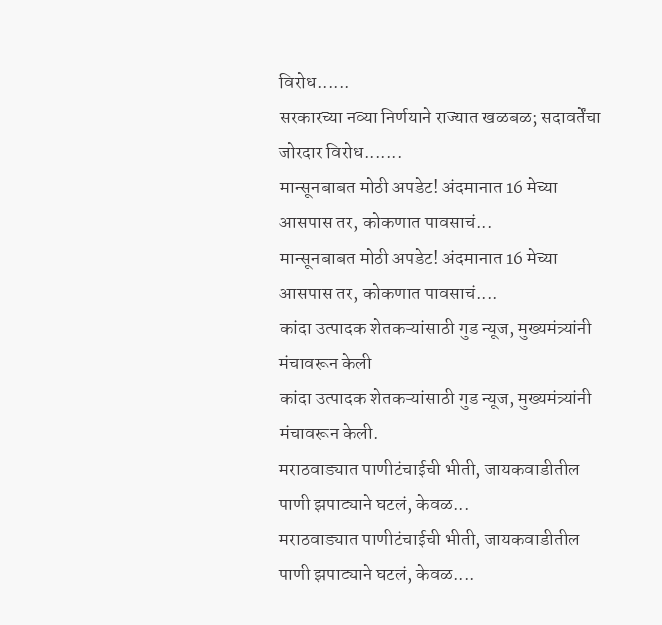विरोध......
सरकारच्या नव्या निर्णयाने राज्यात खळबळ; सदावर्तेंचा जोरदार विरोध.......
मान्सूनबाबत मोठी अपडेट! अंदमानात 16 मेच्या आसपास तर, कोकणात पावसाचं...
मान्सूनबाबत मोठी अपडेट! अंदमानात 16 मेच्या आसपास तर, कोकणात पावसाचं....
कांदा उत्पादक शेतकऱ्यांसाठी गुड न्यूज, मुख्यमंत्र्यांनी मंचावरून केली
कांदा उत्पादक शेतकऱ्यांसाठी गुड न्यूज, मुख्यमंत्र्यांनी मंचावरून केली.
मराठवाड्यात पाणीटंचाईची भीती, जायकवाडीतील पाणी झपाट्याने घटलं, केवळ...
मराठवाड्यात पाणीटंचाईची भीती, जायकवाडीतील पाणी झपाट्याने घटलं, केवळ....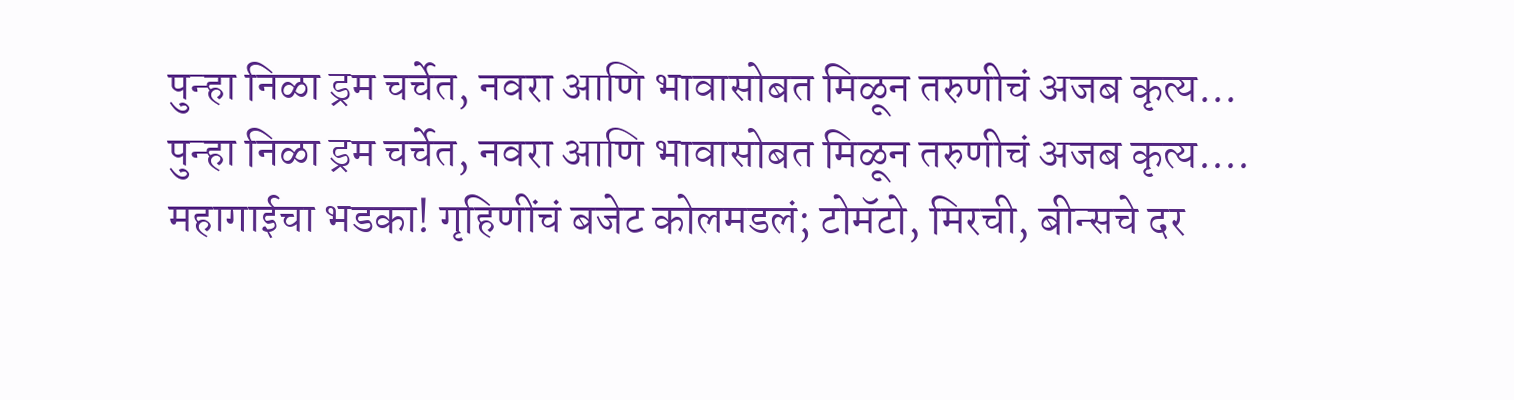पुन्हा निळा ड्रम चर्चेत, नवरा आणि भावासोबत मिळून तरुणीचं अजब कृत्य...
पुन्हा निळा ड्रम चर्चेत, नवरा आणि भावासोबत मिळून तरुणीचं अजब कृत्य....
महागाईचा भडका! गृहिणींचं बजेट कोलमडलं; टोमॅटो, मिरची, बीन्सचे दर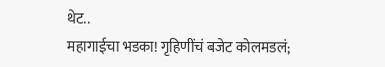थेट..
महागाईचा भडका! गृहिणींचं बजेट कोलमडलं;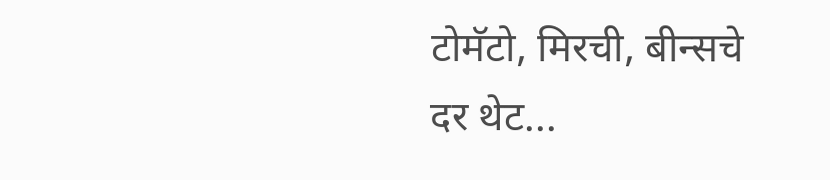टोमॅटो, मिरची, बीन्सचे दर थेट...